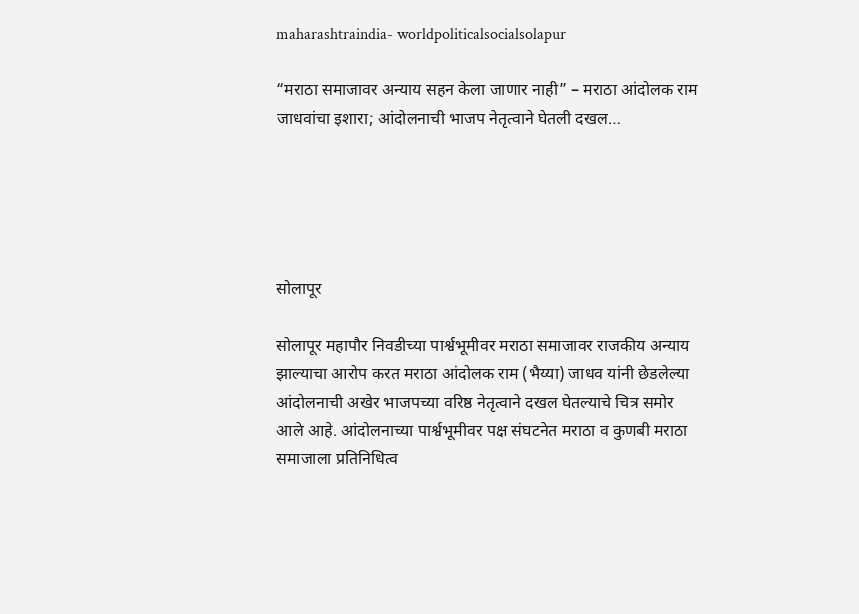maharashtraindia- worldpoliticalsocialsolapur

“मराठा समाजावर अन्याय सहन केला जाणार नाही” – मराठा आंदोलक राम जाधवांचा इशारा; आंदोलनाची भाजप नेतृत्वाने घेतली दखल…





सोलापूर

सोलापूर महापौर निवडीच्या पार्श्वभूमीवर मराठा समाजावर राजकीय अन्याय झाल्याचा आरोप करत मराठा आंदोलक राम (भैय्या) जाधव यांनी छेडलेल्या आंदोलनाची अखेर भाजपच्या वरिष्ठ नेतृत्वाने दखल घेतल्याचे चित्र समोर आले आहे. आंदोलनाच्या पार्श्वभूमीवर पक्ष संघटनेत मराठा व कुणबी मराठा समाजाला प्रतिनिधित्व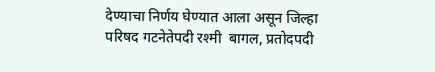देण्याचा निर्णय घेण्यात आला असून जिल्हा परिषद गटनेतेपदी रश्मी  बागल, प्रतोदपदी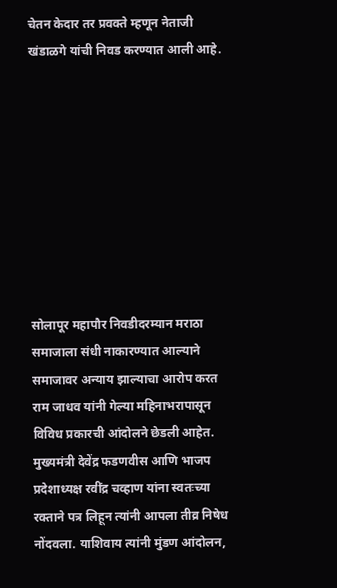चेतन केदार तर प्रवक्ते म्हणून नेताजी खंडाळगे यांची निवड करण्यात आली आहे.









सोलापूर महापौर निवडीदरम्यान मराठा समाजाला संधी नाकारण्यात आल्याने समाजावर अन्याय झाल्याचा आरोप करत राम जाधव यांनी गेल्या महिनाभरापासून विविध प्रकारची आंदोलने छेडली आहेत. मुख्यमंत्री देवेंद्र फडणवीस आणि भाजप प्रदेशाध्यक्ष रवींद्र चव्हाण यांना स्वतःच्या रक्ताने पत्र लिहून त्यांनी आपला तीव्र निषेध नोंदवला. याशिवाय त्यांनी मुंडण आंदोलन,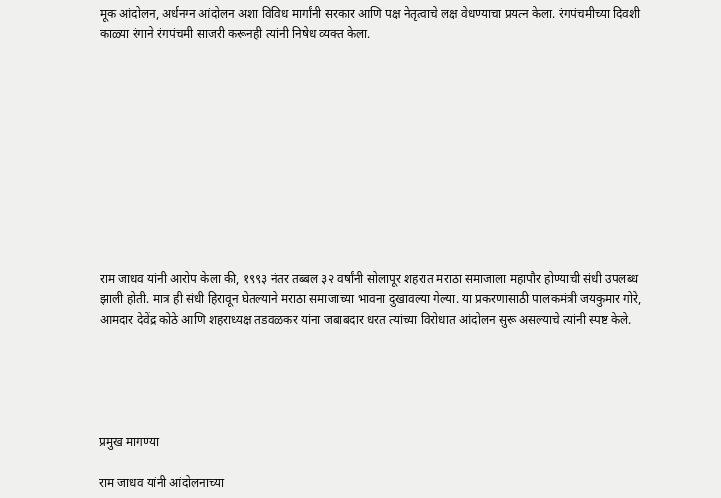मूक आंदोलन, अर्धनग्न आंदोलन अशा विविध मार्गांनी सरकार आणि पक्ष नेतृत्वाचे लक्ष वेधण्याचा प्रयत्न केला. रंगपंचमीच्या दिवशी काळ्या रंगाने रंगपंचमी साजरी करूनही त्यांनी निषेध व्यक्त केला.











राम जाधव यांनी आरोप केला की, १९९३ नंतर तब्बल ३२ वर्षांनी सोलापूर शहरात मराठा समाजाला महापौर होण्याची संधी उपलब्ध झाली होती. मात्र ही संधी हिरावून घेतल्याने मराठा समाजाच्या भावना दुखावल्या गेल्या. या प्रकरणासाठी पालकमंत्री जयकुमार गोरे, आमदार देवेंद्र कोठे आणि शहराध्यक्ष तडवळकर यांना जबाबदार धरत त्यांच्या विरोधात आंदोलन सुरू असल्याचे त्यांनी स्पष्ट केले.





प्रमुख मागण्या

राम जाधव यांनी आंदोलनाच्या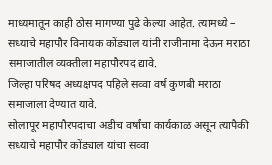माध्यमातून काही ठोस मागण्या पुढे केल्या आहेत. त्यामध्ये –
सध्याचे महापौर विनायक कोंड्याल यांनी राजीनामा देऊन मराठा समाजातील व्यक्तीला महापौरपद द्यावे.
जिल्हा परिषद अध्यक्षपद पहिले सव्वा वर्ष कुणबी मराठा समाजाला देण्यात यावे.
सोलापूर महापौरपदाचा अडीच वर्षांचा कार्यकाळ असून त्यापैकी सध्याचे महापौर कोंड्याल यांचा सव्वा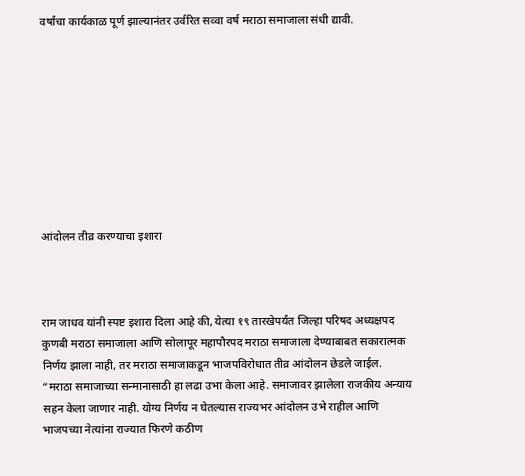वर्षांचा कार्यकाळ पूर्ण झाल्यानंतर उर्वरित सव्वा वर्ष मराठा समाजाला संधी द्यावी.









आंदोलन तीव्र करण्याचा इशारा



राम जाधव यांनी स्पष्ट इशारा दिला आहे की, येत्या १९ तारखेपर्यंत जिल्हा परिषद अध्यक्षपद कुणबी मराठा समाजाला आणि सोलापूर महापौरपद मराठा समाजाला देण्याबाबत सकारात्मक निर्णय झाला नाही, तर मराठा समाजाकडून भाजपविरोधात तीव्र आंदोलन छेडले जाईल.
“मराठा समाजाच्या सन्मानासाठी हा लढा उभा केला आहे. समाजावर झालेला राजकीय अन्याय सहन केला जाणार नाही. योग्य निर्णय न घेतल्यास राज्यभर आंदोलन उभे राहील आणि भाजपच्या नेत्यांना राज्यात फिरणे कठीण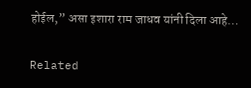होईल,” असा इशारा राम जाधव यांनी दिला आहे…

Related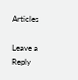Articles

Leave a Reply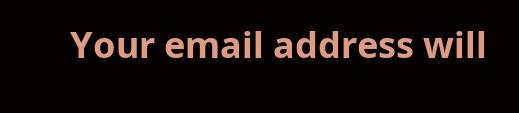Your email address will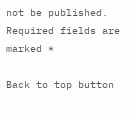not be published. Required fields are marked *

Back to top button